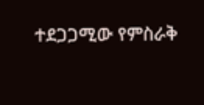ተደጋጋሚው የምስራቅ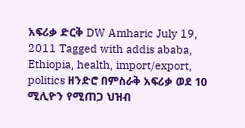አፍሪቃ ድርቅ DW Amharic July 19, 2011 Tagged with addis ababa, Ethiopia, health, import/export, politics ዘንድሮ በምስራቅ አፍሪቃ ወደ 10 ሚሊዮን የሚጠጋ ህዝብ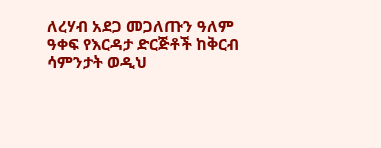ለረሃብ አደጋ መጋለጡን ዓለም ዓቀፍ የእርዳታ ድርጅቶች ከቅርብ ሳምንታት ወዲህ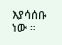እያሳሰቡ ነው ።